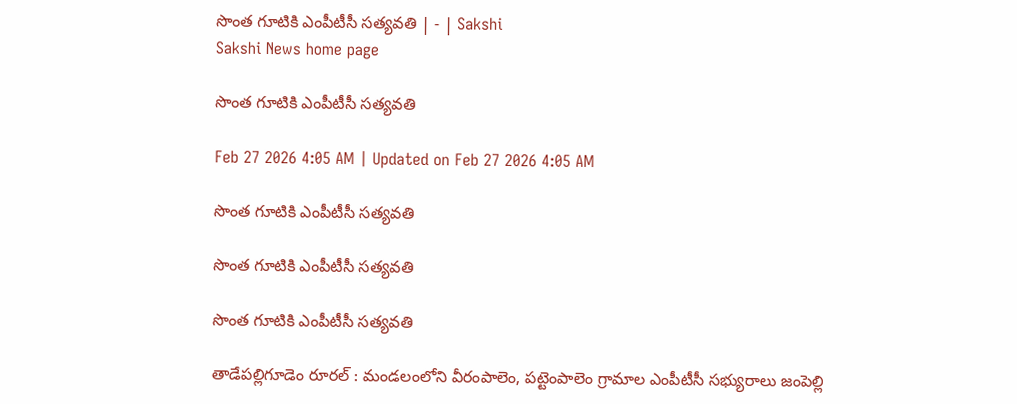సొంత గూటికి ఎంపీటీసీ సత్యవతి | - | Sakshi
Sakshi News home page

సొంత గూటికి ఎంపీటీసీ సత్యవతి

Feb 27 2026 4:05 AM | Updated on Feb 27 2026 4:05 AM

సొంత గూటికి ఎంపీటీసీ సత్యవతి

సొంత గూటికి ఎంపీటీసీ సత్యవతి

సొంత గూటికి ఎంపీటీసీ సత్యవతి

తాడేపల్లిగూడెం రూరల్‌ : మండలంలోని వీరంపాలెం, పట్టెంపాలెం గ్రామాల ఎంపీటీసీ సభ్యురాలు జంపెల్లి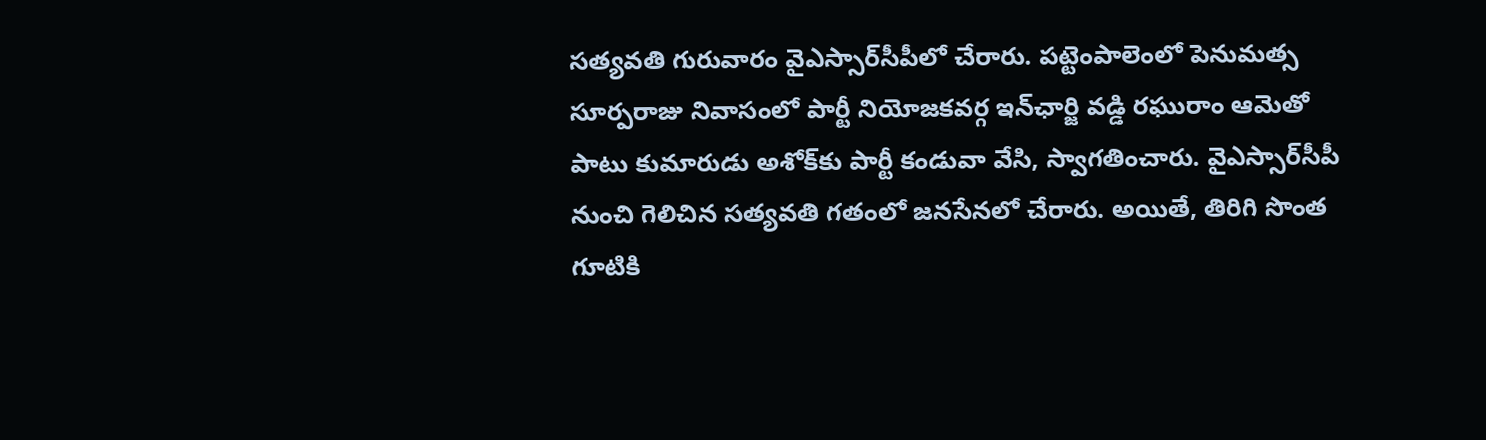సత్యవతి గురువారం వైఎస్సార్‌సీపీలో చేరారు. పట్టెంపాలెంలో పెనుమత్స సూర్పరాజు నివాసంలో పార్టీ నియోజకవర్గ ఇన్‌ఛార్జి వడ్డి రఘురాం ఆమెతో పాటు కుమారుడు అశోక్‌కు పార్టీ కండువా వేసి, స్వాగతించారు. వైఎస్సార్‌సీపీ నుంచి గెలిచిన సత్యవతి గతంలో జనసేనలో చేరారు. అయితే, తిరిగి సొంత గూటికి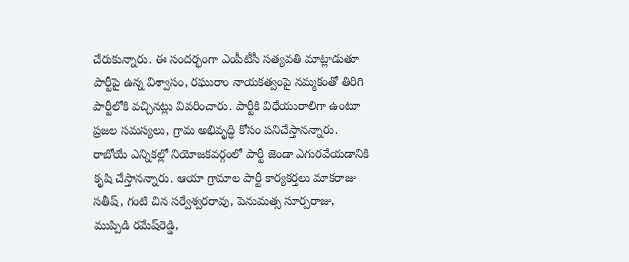చేరుకున్నారు. ఈ సందర్భంగా ఎంపీటీసీ సత్యవతి మాట్లాడుతూ పార్టీపై ఉన్న విశ్వాసం, రఘురాం నాయకత్వంపై నమ్మకంతో తిరిగి పార్టీలోకి వచ్చినట్లు వివరించారు. పార్టీకి విధేయురాలిగా ఉంటూ ప్రజల సమస్యలు, గ్రామ అభివృద్ధి కోసం పనిచేస్తానన్నారు. రాబోయే ఎన్నికల్లో నియోజకవర్గంలో పార్టీ జెండా ఎగురవేయడానికి కృషి చేస్తానన్నారు. ఆయా గ్రామాల పార్టీ కార్యకర్తలు మాకరాజు సతీష్‌, గంటి చిన సర్వేశ్వరరావు, పెనుమత్స సూర్పరాజు, ముప్పిడి రమేష్‌రెడ్డి,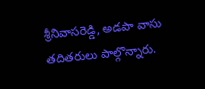శ్రీనివాసరెడ్డి, అడపా వాసు తదితరులు పాల్గొన్నారు.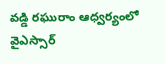వడ్డి రఘురాం ఆధ్వర్యంలో వైఎస్సార్‌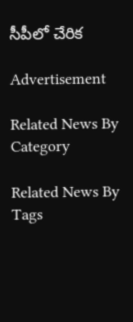సీపీలో చేరిక

Advertisement

Related News By Category

Related News By Tags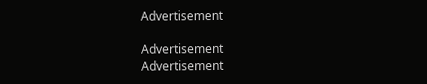Advertisement

Advertisement
Advertisement